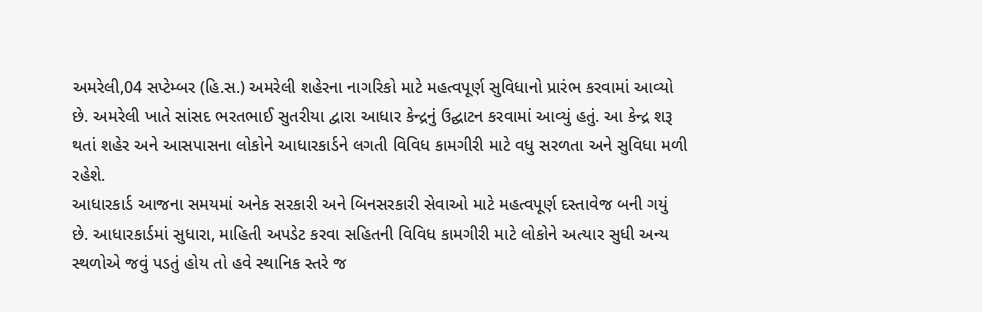અમરેલી,04 સપ્ટેમ્બર (હિ.સ.) અમરેલી શહેરના નાગરિકો માટે મહત્વપૂર્ણ સુવિધાનો પ્રારંભ કરવામાં આવ્યો છે. અમરેલી ખાતે સાંસદ ભરતભાઈ સુતરીયા દ્વારા આધાર કેન્દ્રનું ઉદ્ઘાટન કરવામાં આવ્યું હતું. આ કેન્દ્ર શરૂ થતાં શહેર અને આસપાસના લોકોને આધારકાર્ડને લગતી વિવિધ કામગીરી માટે વધુ સરળતા અને સુવિધા મળી રહેશે.
આધારકાર્ડ આજના સમયમાં અનેક સરકારી અને બિનસરકારી સેવાઓ માટે મહત્વપૂર્ણ દસ્તાવેજ બની ગયું છે. આધારકાર્ડમાં સુધારા, માહિતી અપડેટ કરવા સહિતની વિવિધ કામગીરી માટે લોકોને અત્યાર સુધી અન્ય સ્થળોએ જવું પડતું હોય તો હવે સ્થાનિક સ્તરે જ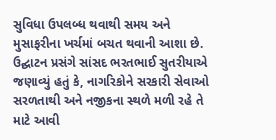સુવિધા ઉપલબ્ધ થવાથી સમય અને મુસાફરીના ખર્ચમાં બચત થવાની આશા છે.
ઉદ્ઘાટન પ્રસંગે સાંસદ ભરતભાઈ સુતરીયાએ જણાવ્યું હતું કે, નાગરિકોને સરકારી સેવાઓ સરળતાથી અને નજીકના સ્થળે મળી રહે તે માટે આવી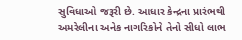સુવિધાઓ જરૂરી છે. આધાર કેન્દ્રના પ્રારંભથી અમરેલીના અનેક નાગરિકોને તેનો સીધો લાભ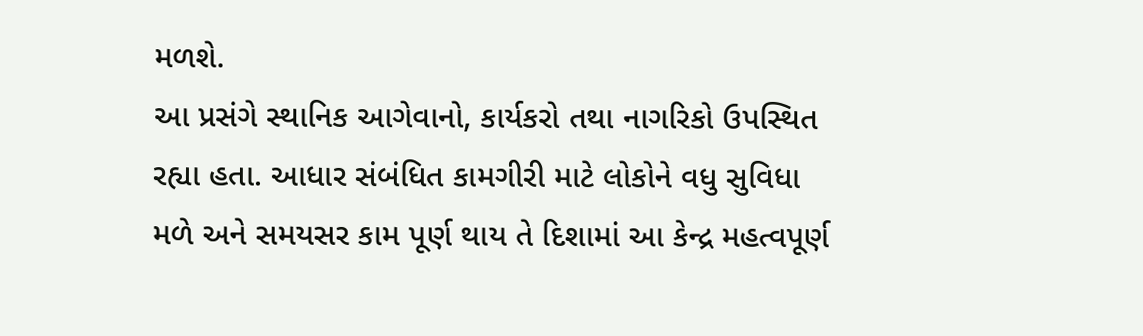મળશે.
આ પ્રસંગે સ્થાનિક આગેવાનો, કાર્યકરો તથા નાગરિકો ઉપસ્થિત રહ્યા હતા. આધાર સંબંધિત કામગીરી માટે લોકોને વધુ સુવિધા મળે અને સમયસર કામ પૂર્ણ થાય તે દિશામાં આ કેન્દ્ર મહત્વપૂર્ણ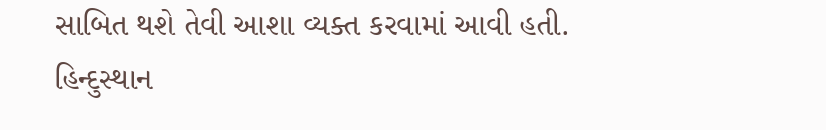સાબિત થશે તેવી આશા વ્યક્ત કરવામાં આવી હતી.
હિન્દુસ્થાન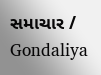સમાચાર / Gondaliya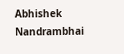Abhishek Nandrambhai